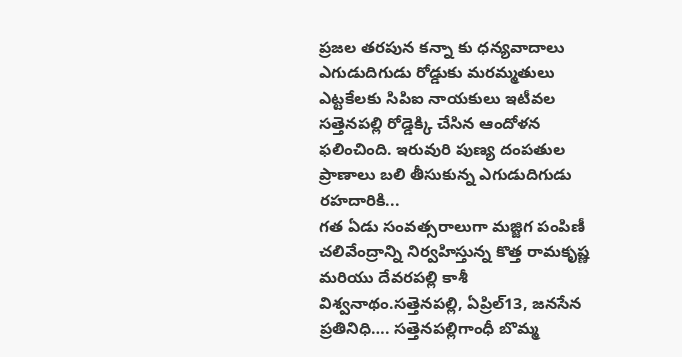ప్రజల తరపున కన్నా కు ధన్యవాదాలు ఎగుడుదిగుడు రోడ్డుకు మరమ్మతులు ఎట్టకేలకు సిపిఐ నాయకులు ఇటీవల సత్తెనపల్లి రోడ్డెక్కి చేసిన ఆందోళన ఫలించింది. ఇరువురి పుణ్య దంపతుల ప్రాణాలు బలి తీసుకున్న ఎగుడుదిగుడు రహదారికి...
గత ఏడు సంవత్సరాలుగా మజ్జిగ పంపిణీ చలివేంద్రాన్ని నిర్వహిస్తున్న కొత్త రామకృష్ణ మరియు దేవరపల్లి కాశీ విశ్వనాథం.సత్తెనపల్లి, ఏప్రిల్13, జనసేన ప్రతినిధి…. సత్తెనపల్లిగాంధీ బొమ్మ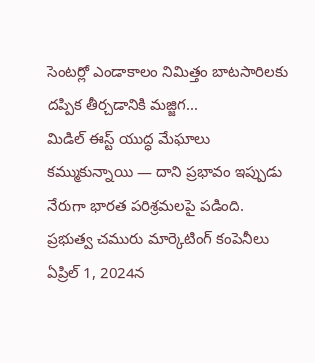సెంటర్లో ఎండాకాలం నిమిత్తం బాటసారిలకు దప్పిక తీర్చడానికి మజ్జిగ...
మిడిల్ ఈస్ట్ యుద్ధ మేఘాలు కమ్ముకున్నాయి — దాని ప్రభావం ఇప్పుడు నేరుగా భారత పరిశ్రమలపై పడింది. ప్రభుత్వ చమురు మార్కెటింగ్ కంపెనీలు ఏప్రిల్ 1, 2024న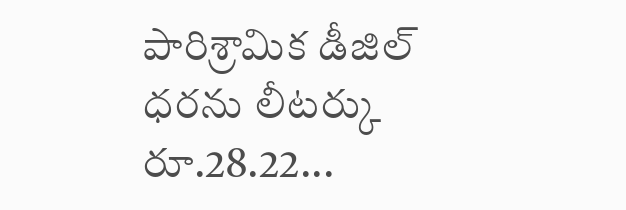పారిశ్రామిక డీజిల్ ధరను లీటర్కు రూ.28.22...